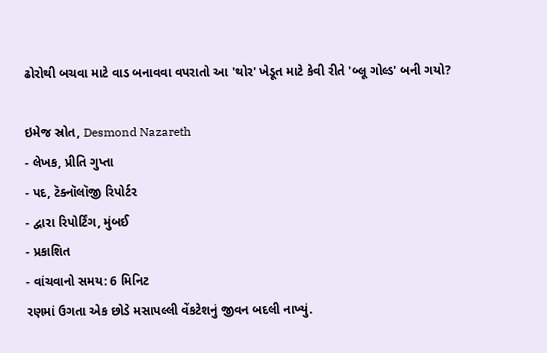ઢોરોથી બચવા માટે વાડ બનાવવા વપરાતો આ 'થોર' ખેડૂત માટે કેવી રીતે 'બ્લૂ ગોલ્ડ' બની ગયો?

ઇમેજ સ્રોત, Desmond Nazareth
- લેખક, પ્રીતિ ગુપ્તા
- પદ, ટૅક્નૉલૉજી રિપોર્ટર
- દ્વારા રિપોર્ટિંગ, મુંબઈ
- પ્રકાશિત
- વાંચવાનો સમય: 6 મિનિટ
રણમાં ઉગતા એક છોડે મસાપલ્લી વેંકટેશનું જીવન બદલી નાખ્યું.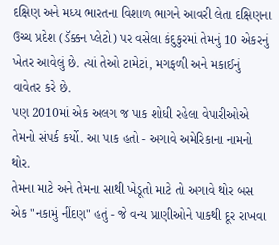દક્ષિણ અને મધ્ય ભારતના વિશાળ ભાગને આવરી લેતા દક્ષિણના ઉચ્ચ પ્રદેશ (ડૅક્કન પ્લેટો) પર વસેલા કંદુકુરમાં તેમનું 10 એકરનું ખેતર આવેલું છે. ત્યાં તેઓ ટામેટાં, મગફળી અને મકાઈનું વાવેતર કરે છે.
પણ 2010માં એક અલગ જ પાક શોધી રહેલા વેપારીઓએ તેમનો સંપર્ક કર્યો. આ પાક હતો - અગાવે અમેરિકાના નામનો થોર.
તેમના માટે અને તેમના સાથી ખેડૂતો માટે તો અગાવે થોર બસ એક "નકામું નીંદણ" હતું - જે વન્ય પ્રાણીઓને પાકથી દૂર રાખવા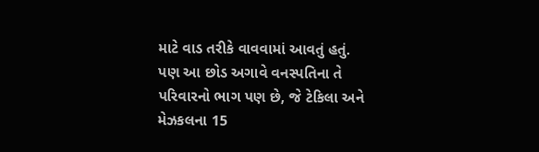માટે વાડ તરીકે વાવવામાં આવતું હતું.
પણ આ છોડ અગાવે વનસ્પતિના તે પરિવારનો ભાગ પણ છે, જે ટેકિલા અને મેઝકલના 15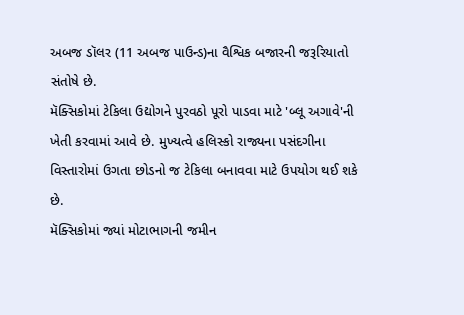અબજ ડૉલર (11 અબજ પાઉન્ડ)ના વૈશ્વિક બજારની જરૂરિયાતો સંતોષે છે.
મૅક્સિકોમાં ટેકિલા ઉદ્યોગને પુરવઠો પૂરો પાડવા માટે 'બ્લૂ અગાવે'ની ખેતી કરવામાં આવે છે. મુખ્યત્વે હલિસ્કો રાજ્યના પસંદગીના વિસ્તારોમાં ઉગતા છોડનો જ ટેકિલા બનાવવા માટે ઉપયોગ થઈ શકે છે.
મૅક્સિકોમાં જ્યાં મોટાભાગની જમીન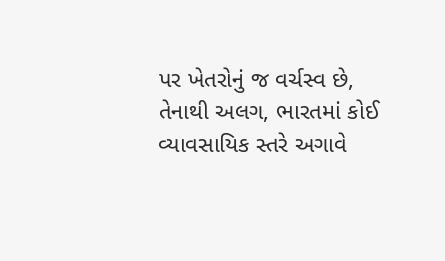પર ખેતરોનું જ વર્ચસ્વ છે, તેનાથી અલગ, ભારતમાં કોઈ વ્યાવસાયિક સ્તરે અગાવે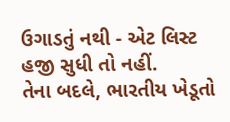ઉગાડતું નથી - એટ લિસ્ટ હજી સુધી તો નહીં.
તેના બદલે, ભારતીય ખેડૂતો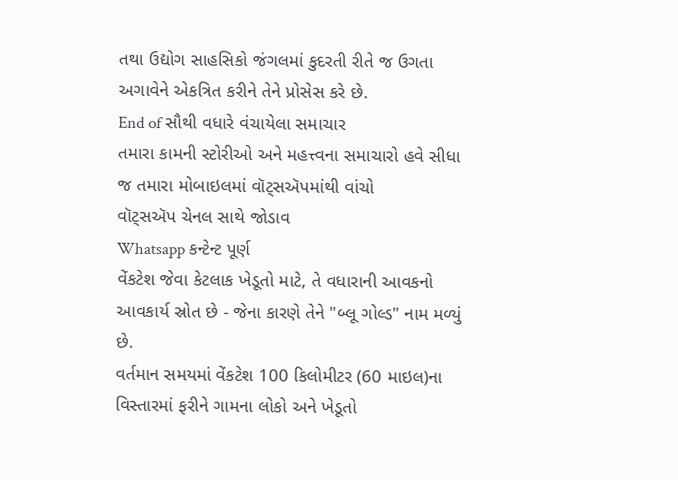તથા ઉદ્યોગ સાહસિકો જંગલમાં કુદરતી રીતે જ ઉગતા અગાવેને એકત્રિત કરીને તેને પ્રોસેસ કરે છે.
End of સૌથી વધારે વંચાયેલા સમાચાર
તમારા કામની સ્ટોરીઓ અને મહત્ત્વના સમાચારો હવે સીધા જ તમારા મોબાઇલમાં વૉટ્સઍપમાંથી વાંચો
વૉટ્સઍપ ચેનલ સાથે જોડાવ
Whatsapp કન્ટેન્ટ પૂર્ણ
વેંકટેશ જેવા કેટલાક ખેડૂતો માટે, તે વધારાની આવકનો આવકાર્ય સ્રોત છે - જેના કારણે તેને "બ્લૂ ગોલ્ડ" નામ મળ્યું છે.
વર્તમાન સમયમાં વેંકટેશ 100 કિલોમીટર (60 માઇલ)ના વિસ્તારમાં ફરીને ગામના લોકો અને ખેડૂતો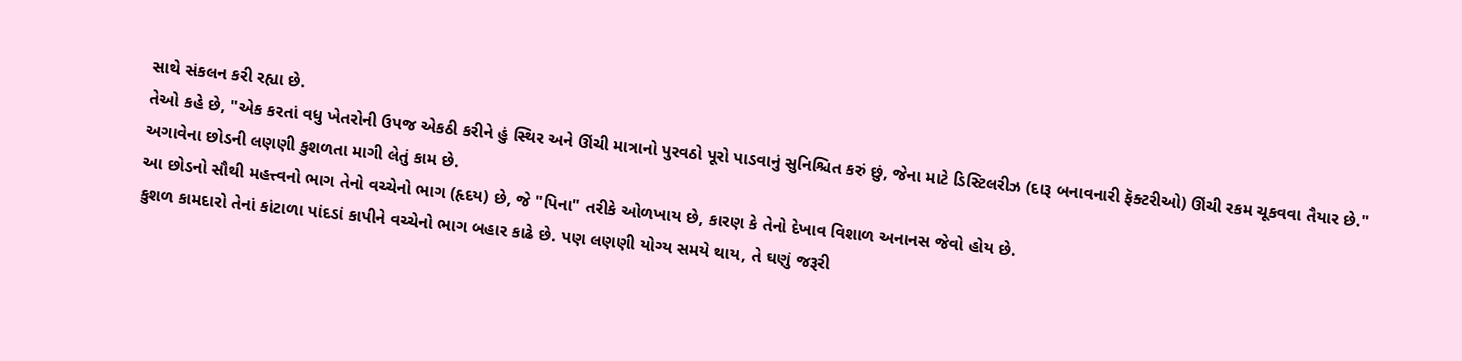સાથે સંકલન કરી રહ્યા છે.
તેઓ કહે છે, "એક કરતાં વધુ ખેતરોની ઉપજ એકઠી કરીને હું સ્થિર અને ઊંચી માત્રાનો પુરવઠો પૂરો પાડવાનું સુનિશ્ચિત કરું છું, જેના માટે ડિસ્ટિલરીઝ (દારૂ બનાવનારી ફૅક્ટરીઓ) ઊંચી રકમ ચૂકવવા તૈયાર છે."
અગાવેના છોડની લણણી કુશળતા માગી લેતું કામ છે.
આ છોડનો સૌથી મહત્ત્વનો ભાગ તેનો વચ્ચેનો ભાગ (હૃદય) છે, જે "પિના" તરીકે ઓળખાય છે, કારણ કે તેનો દેખાવ વિશાળ અનાનસ જેવો હોય છે.
કુશળ કામદારો તેનાં કાંટાળા પાંદડાં કાપીને વચ્ચેનો ભાગ બહાર કાઢે છે. પણ લણણી યોગ્ય સમયે થાય, તે ઘણું જરૂરી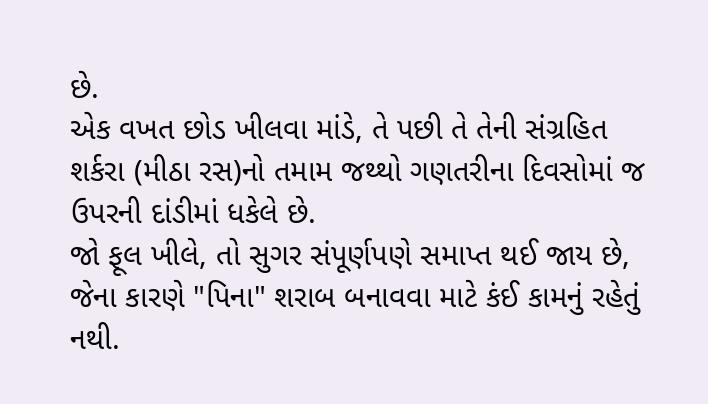છે.
એક વખત છોડ ખીલવા માંડે, તે પછી તે તેની સંગ્રહિત શર્કરા (મીઠા રસ)નો તમામ જથ્થો ગણતરીના દિવસોમાં જ ઉપરની દાંડીમાં ધકેલે છે.
જો ફૂલ ખીલે, તો સુગર સંપૂર્ણપણે સમાપ્ત થઈ જાય છે, જેના કારણે "પિના" શરાબ બનાવવા માટે કંઈ કામનું રહેતું નથી.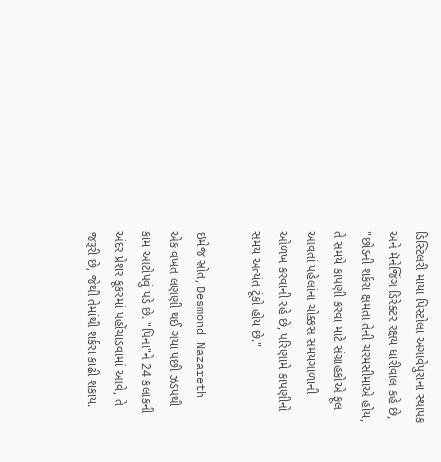ડિસ્ટિલરી માયા પિસ્ટોલા અગાવેપુરાના સ્થાપક અને મૅનેજિંગ ડિરેક્ટર રક્ષય ધારીવાલ કહે છે, "છોડની શર્કરા ક્ષમતા તેની ચરમસીમાએ હોય, તે સમયે કાપણી કરવા માટે સંગ્રાહકોએ ફૂલ આવતાં પહેલાંના ચોક્કસ સમયગાળાની ઓળખ કરવાની રહે છે, પરિણામે કાપણીનો સમય અત્યંત ટૂંકો હોય છે."

ઇમેજ સ્રોત, Desmond Nazareth
એક વખત લણણી થઈ ગયા પછી ઝડપથી કામ આટોપવું પડે છે. "પિના"ને 24 કલાકની અંદર પ્રેશર કૂકરમાં પહોંચાડવામાં આવે, તે જરૂરી છે, જેથી તેમાંથી શર્કરા કાઢી શકાય.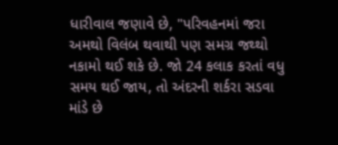ધારીવાલ જણાવે છે, "પરિવહનમાં જરા અમથો વિલંબ થવાથી પણ સમગ્ર જથ્થો નકામો થઈ શકે છે. જો 24 કલાક કરતાં વધુ સમય થઈ જાય, તો અંદરની શર્કરા સડવા માંડે છે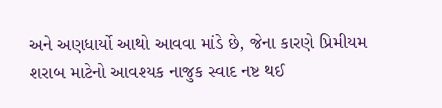અને અણધાર્યો આથો આવવા માંડે છે, જેના કારણે પ્રિમીયમ શરાબ માટેનો આવશ્યક નાજુક સ્વાદ નષ્ટ થઈ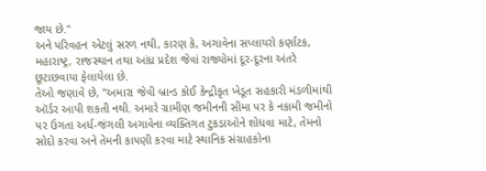જાય છે."
અને પરિવહન એટલું સરળ નથી, કારણ કે, અગાવેના સપ્લાયરો કર્ણાટક, મહારાષ્ટ્ર, રાજસ્થાન તથા આંધ્ર પ્રદેશ જેવાં રાજ્યોમાં દૂર-દૂરના અંતરે છૂટાછવાયા ફેલાયેલા છે.
તેઓ જણાવે છે, "અમારા જેવી બ્રાન્ડ કોઈ કેન્દ્રીકૃત ખેડૂત સહકારી મંડળીમાંથી ઑર્ડર આપી શકતી નથી. અમારે ગ્રામીણ જમીનની સીમા પર કે નકામી જમીનો પર ઉગતા અર્ધ-જંગલી અગાવેના વ્યક્તિગત ટુકડાઓને શોધવા માટે, તેમનો સોદો કરવા અને તેમની કાપણી કરવા માટે સ્થાનિક સંગ્રાહકોના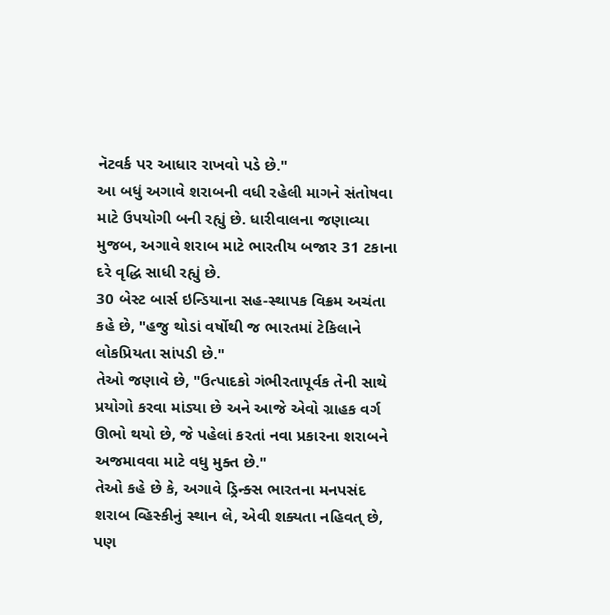નૅટવર્ક પર આધાર રાખવો પડે છે."
આ બધું અગાવે શરાબની વધી રહેલી માગને સંતોષવા માટે ઉપયોગી બની રહ્યું છે. ધારીવાલના જણાવ્યા મુજબ, અગાવે શરાબ માટે ભારતીય બજાર 31 ટકાના દરે વૃદ્ધિ સાધી રહ્યું છે.
30 બેસ્ટ બાર્સ ઇન્ડિયાના સહ-સ્થાપક વિક્રમ અચંતા કહે છે, "હજુ થોડાં વર્ષોથી જ ભારતમાં ટેકિલાને લોકપ્રિયતા સાંપડી છે."
તેઓ જણાવે છે, "ઉત્પાદકો ગંભીરતાપૂર્વક તેની સાથે પ્રયોગો કરવા માંડ્યા છે અને આજે એવો ગ્રાહક વર્ગ ઊભો થયો છે, જે પહેલાં કરતાં નવા પ્રકારના શરાબને અજમાવવા માટે વધુ મુક્ત છે."
તેઓ કહે છે કે, અગાવે ડ્રિન્ક્સ ભારતના મનપસંદ શરાબ વ્હિસ્કીનું સ્થાન લે, એવી શક્યતા નહિવત્ છે, પણ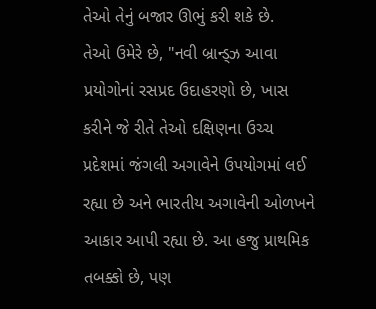તેઓ તેનું બજાર ઊભું કરી શકે છે.
તેઓ ઉમેરે છે, "નવી બ્રાન્ડ્ઝ આવા પ્રયોગોનાં રસપ્રદ ઉદાહરણો છે, ખાસ કરીને જે રીતે તેઓ દક્ષિણના ઉચ્ચ પ્રદેશમાં જંગલી અગાવેને ઉપયોગમાં લઈ રહ્યા છે અને ભારતીય અગાવેની ઓળખને આકાર આપી રહ્યા છે. આ હજુ પ્રાથમિક તબક્કો છે, પણ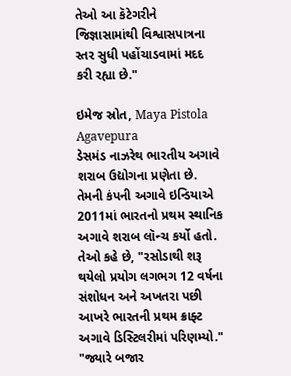તેઓ આ કૅટેગરીને જિજ્ઞાસામાંથી વિશ્વાસપાત્રના સ્તર સુધી પહોંચાડવામાં મદદ કરી રહ્યા છે."

ઇમેજ સ્રોત, Maya Pistola Agavepura
ડેસમંડ નાઝરેથ ભારતીય અગાવે શરાબ ઉદ્યોગના પ્રણેતા છે. તેમની કંપની અગાવે ઇન્ડિયાએ 2011માં ભારતનો પ્રથમ સ્થાનિક અગાવે શરાબ લૉન્ચ કર્યો હતો.
તેઓ કહે છે, "રસોડાથી શરૂ થયેલો પ્રયોગ લગભગ 12 વર્ષના સંશોધન અને અખતરા પછી આખરે ભારતની પ્રથમ ક્રાફ્ટ અગાવે ડિસ્ટિલરીમાં પરિણમ્યો."
"જ્યારે બજાર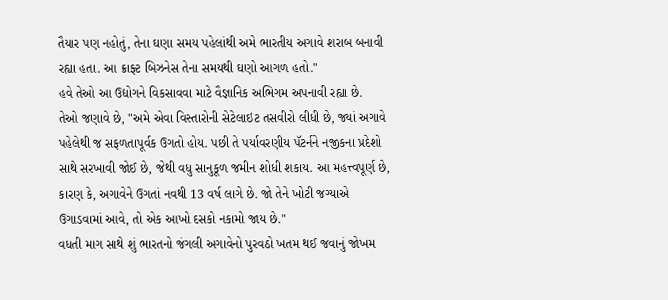તૈયાર પણ નહોતું, તેના ઘણા સમય પહેલાંથી અમે ભારતીય અગાવે શરાબ બનાવી રહ્યા હતા. આ ક્રાફ્ટ બિઝનેસ તેના સમયથી ઘણો આગળ હતો."
હવે તેઓ આ ઉદ્યોગને વિકસાવવા માટે વૈજ્ઞાનિક અભિગમ અપનાવી રહ્યા છે.
તેઓ જણાવે છે, "અમે એવા વિસ્તારોની સેટેલાઇટ તસવીરો લીધી છે, જ્યાં અગાવે પહેલેથી જ સફળતાપૂર્વક ઉગતો હોય. પછી તે પર્યાવરણીય પૅટર્નને નજીકના પ્રદેશો સાથે સરખાવી જોઈ છે, જેથી વધુ સાનુકૂળ જમીન શોધી શકાય. આ મહત્ત્વપૂર્ણ છે, કારણ કે, અગાવેને ઉગતાં નવથી 13 વર્ષ લાગે છે. જો તેને ખોટી જગ્યાએ ઉગાડવામાં આવે, તો એક આખો દસકો નકામો જાય છે."
વધતી માગ સાથે શું ભારતનો જંગલી અગાવેનો પુરવઠો ખતમ થઈ જવાનું જોખમ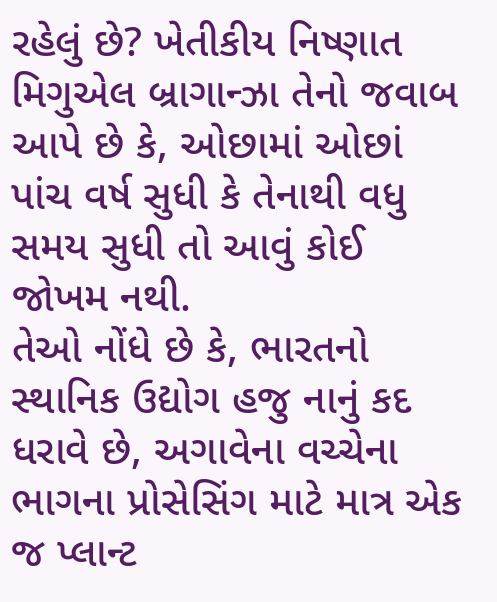રહેલું છે? ખેતીકીય નિષ્ણાત મિગુએલ બ્રાગાન્ઝા તેનો જવાબ આપે છે કે, ઓછામાં ઓછાં પાંચ વર્ષ સુધી કે તેનાથી વધુ સમય સુધી તો આવું કોઈ જોખમ નથી.
તેઓ નોંધે છે કે, ભારતનો સ્થાનિક ઉદ્યોગ હજુ નાનું કદ ધરાવે છે, અગાવેના વચ્ચેના ભાગના પ્રોસેસિંગ માટે માત્ર એક જ પ્લાન્ટ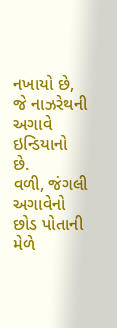નખાયો છે, જે નાઝરેથની અગાવે ઇન્ડિયાનો છે.
વળી, જંગલી અગાવેનો છોડ પોતાની મેળે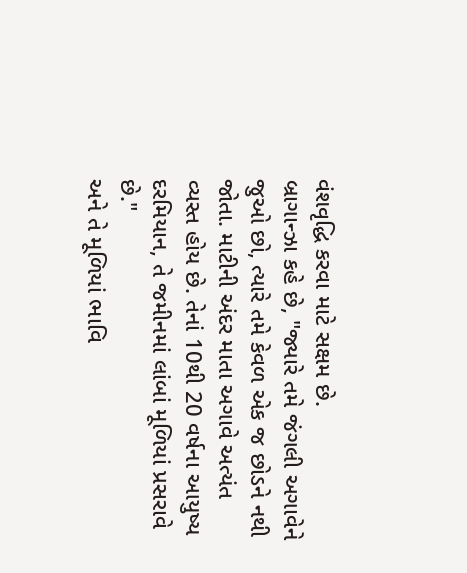વંશવૃદ્ધિ કરવા માટે સક્ષમ છે.
બ્રાગાન્ઝા કહે છે, "જ્યારે તમે જંગલી અગાવેને જુઓ છો, ત્યારે તમે કેવળ એક જ છોડને નથી જોતા. માટીની અંદર માતા અગાવે અત્યંત વ્યસ્ત હોય છે. તેનાં 10થી 20 વર્ષના આયુષ્ય દરમિયાન, તે જમીનમાં લાંબાં મૂળિયાં પ્રસરાવે છે."
અને તે મૂળિયાં ભાવિ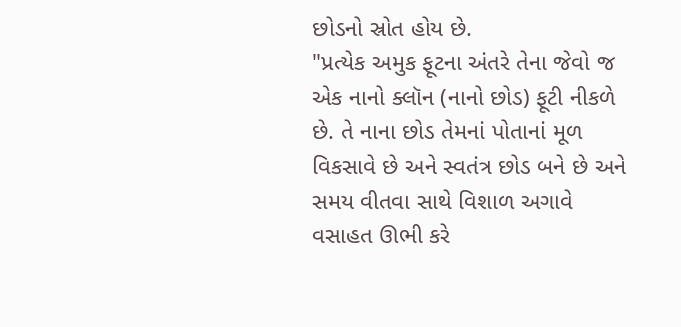છોડનો સ્રોત હોય છે.
"પ્રત્યેક અમુક ફૂટના અંતરે તેના જેવો જ એક નાનો ક્લૉન (નાનો છોડ) ફૂટી નીકળે છે. તે નાના છોડ તેમનાં પોતાનાં મૂળ વિકસાવે છે અને સ્વતંત્ર છોડ બને છે અને સમય વીતવા સાથે વિશાળ અગાવે વસાહત ઊભી કરે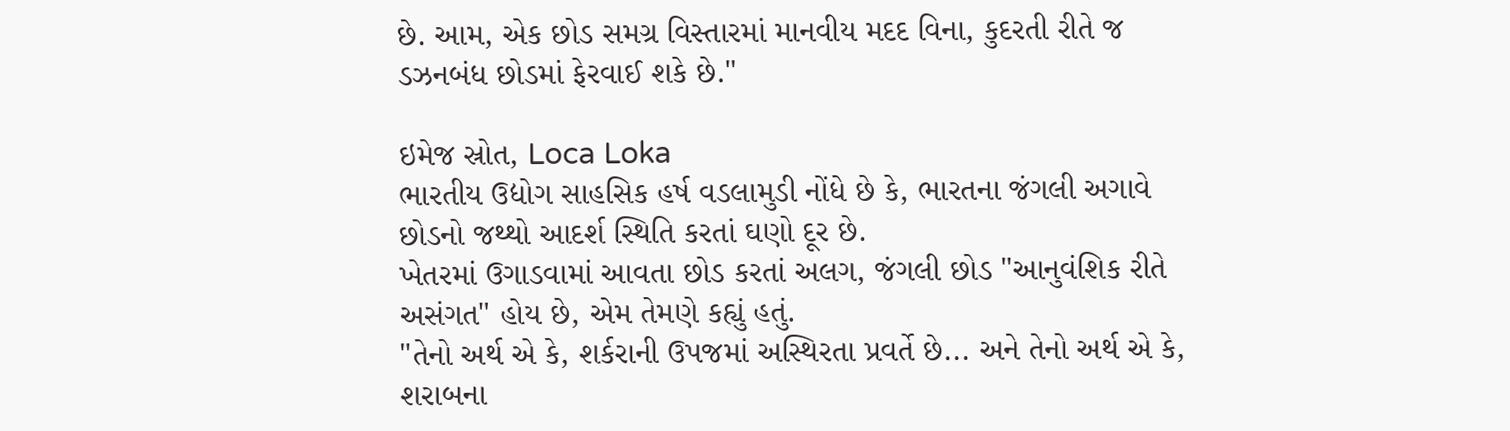છે. આમ, એક છોડ સમગ્ર વિસ્તારમાં માનવીય મદદ વિના, કુદરતી રીતે જ ડઝનબંધ છોડમાં ફેરવાઈ શકે છે."

ઇમેજ સ્રોત, Loca Loka
ભારતીય ઉદ્યોગ સાહસિક હર્ષ વડલામુડી નોંધે છે કે, ભારતના જંગલી અગાવે છોડનો જથ્થો આદર્શ સ્થિતિ કરતાં ઘણો દૂર છે.
ખેતરમાં ઉગાડવામાં આવતા છોડ કરતાં અલગ, જંગલી છોડ "આનુવંશિક રીતે અસંગત" હોય છે, એમ તેમણે કહ્યું હતું.
"તેનો અર્થ એ કે, શર્કરાની ઉપજમાં અસ્થિરતા પ્રવર્તે છે... અને તેનો અર્થ એ કે, શરાબના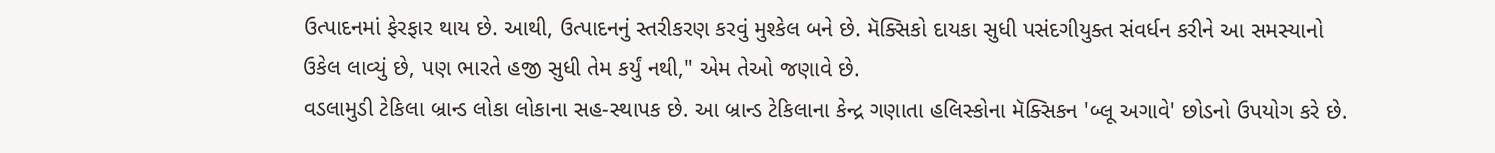ઉત્પાદનમાં ફેરફાર થાય છે. આથી, ઉત્પાદનનું સ્તરીકરણ કરવું મુશ્કેલ બને છે. મૅક્સિકો દાયકા સુધી પસંદગીયુક્ત સંવર્ધન કરીને આ સમસ્યાનો ઉકેલ લાવ્યું છે, પણ ભારતે હજી સુધી તેમ કર્યું નથી," એમ તેઓ જણાવે છે.
વડલામુડી ટેકિલા બ્રાન્ડ લોકા લોકાના સહ-સ્થાપક છે. આ બ્રાન્ડ ટેકિલાના કેન્દ્ર ગણાતા હલિસ્કોના મૅક્સિકન 'બ્લૂ અગાવે' છોડનો ઉપયોગ કરે છે.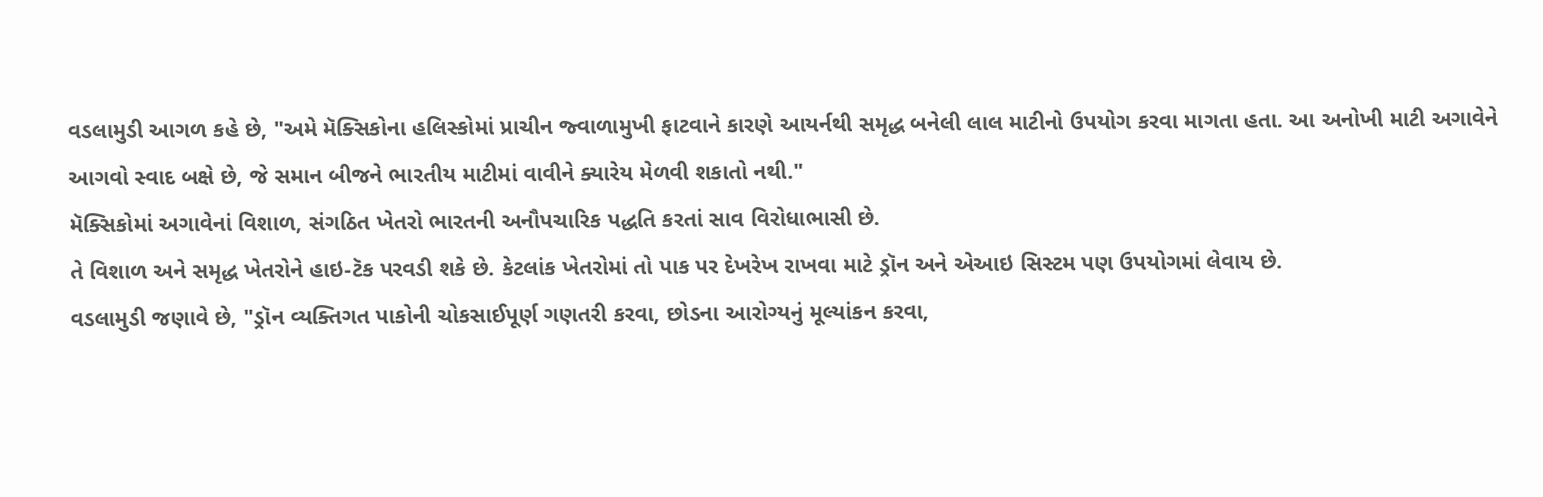વડલામુડી આગળ કહે છે, "અમે મૅક્સિકોના હલિસ્કોમાં પ્રાચીન જ્વાળામુખી ફાટવાને કારણે આયર્નથી સમૃદ્ધ બનેલી લાલ માટીનો ઉપયોગ કરવા માગતા હતા. આ અનોખી માટી અગાવેને આગવો સ્વાદ બક્ષે છે, જે સમાન બીજને ભારતીય માટીમાં વાવીને ક્યારેય મેળવી શકાતો નથી."
મૅક્સિકોમાં અગાવેનાં વિશાળ, સંગઠિત ખેતરો ભારતની અનૌપચારિક પદ્ધતિ કરતાં સાવ વિરોધાભાસી છે.
તે વિશાળ અને સમૃદ્ધ ખેતરોને હાઇ-ટૅક પરવડી શકે છે. કેટલાંક ખેતરોમાં તો પાક પર દેખરેખ રાખવા માટે ડ્રૉન અને એઆઇ સિસ્ટમ પણ ઉપયોગમાં લેવાય છે.
વડલામુડી જણાવે છે, "ડ્રૉન વ્યક્તિગત પાકોની ચોકસાઈપૂર્ણ ગણતરી કરવા, છોડના આરોગ્યનું મૂલ્યાંકન કરવા,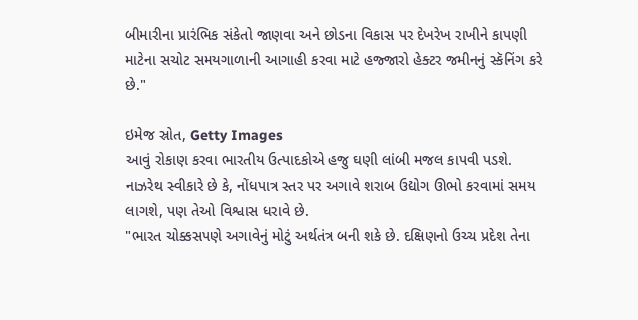બીમારીના પ્રારંભિક સંકેતો જાણવા અને છોડના વિકાસ પર દેખરેખ રાખીને કાપણી માટેના સચોટ સમયગાળાની આગાહી કરવા માટે હજ્જારો હેક્ટર જમીનનું સ્કૅનિંગ કરે છે."

ઇમેજ સ્રોત, Getty Images
આવું રોકાણ કરવા ભારતીય ઉત્પાદકોએ હજુ ઘણી લાંબી મજલ કાપવી પડશે.
નાઝરેથ સ્વીકારે છે કે, નોંધપાત્ર સ્તર પર અગાવે શરાબ ઉદ્યોગ ઊભો કરવામાં સમય લાગશે, પણ તેઓ વિશ્વાસ ધરાવે છે.
"ભારત ચોક્કસપણે અગાવેનું મોટું અર્થતંત્ર બની શકે છે. દક્ષિણનો ઉચ્ચ પ્રદેશ તેના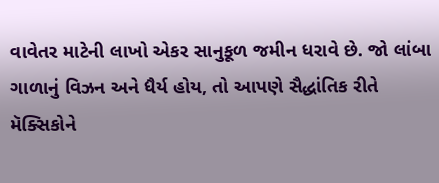વાવેતર માટેની લાખો એકર સાનુકૂળ જમીન ધરાવે છે. જો લાંબા ગાળાનું વિઝન અને ધૈર્ય હોય, તો આપણે સૈદ્ધાંતિક રીતે મૅક્સિકોને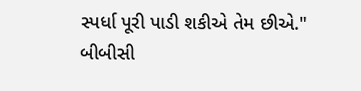સ્પર્ધા પૂરી પાડી શકીએ તેમ છીએ."
બીબીસી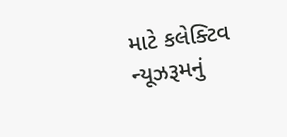માટે કલેક્ટિવ ન્યૂઝરૂમનું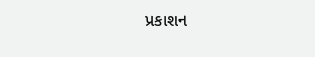પ્રકાશન